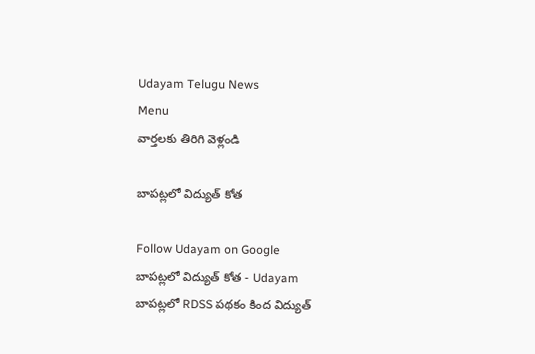Udayam Telugu News
Menu
వార్తలకు తిరిగి వెళ్లండి

బాపట్లలో విద్యుత్ కోత

Follow Udayam on Google
బాపట్లలో విద్యుత్ కోత - Udayam
బాపట్లలో RDSS పథకం కింద విద్యుత్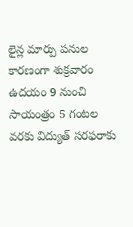లైన్ల మార్పు పనుల కారణంగా శుక్రవారం ఉదయం 9 నుంచి సాయంత్రం 5 గంటల వరకు విద్యుత్ సరఫరాకు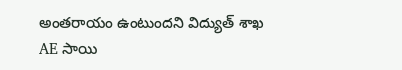అంతరాయం ఉంటుందని విద్యుత్ శాఖ AE సాయి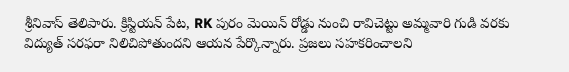శ్రీనివాస్ తెలిపారు. క్రిస్టియన్ పేట, RK పురం మెయిన్ రోడ్డు నుంచి రావిచెట్టు అమ్మవారి గుడి వరకు విద్యుత్ సరఫరా నిలిచిపోతుందని ఆయన పేర్కొన్నారు. ప్రజలు సహకరించాలని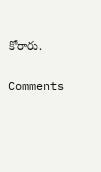కోరారు.

Comments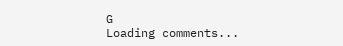G
Loading comments...